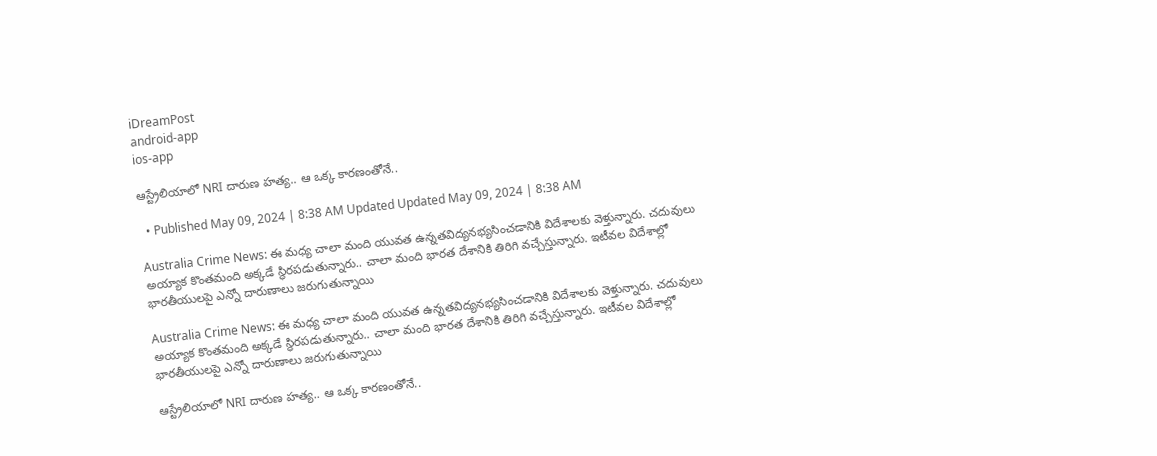iDreamPost
android-app
ios-app

ఆస్ట్రేలియాలో NRI దారుణ హత్య.. ఆ ఒక్క కారణంతోనే..

  • Published May 09, 2024 | 8:38 AM Updated Updated May 09, 2024 | 8:38 AM

Australia Crime News: ఈ మధ్య చాలా మంది యువత ఉన్నతవిద్యనభ్యసించడానికి విదేశాలకు వెళ్తున్నారు. చదువులు అయ్యాక కొంతమంది అక్కడే స్థిరపడుతున్నారు.. చాలా మంది భారత దేశానికి తిరిగి వచ్చేస్తున్నారు. ఇటీవల విదేశాల్లో భారతీయులపై ఎన్నో దారుణాలు జరుగుతున్నాయి

Australia Crime News: ఈ మధ్య చాలా మంది యువత ఉన్నతవిద్యనభ్యసించడానికి విదేశాలకు వెళ్తున్నారు. చదువులు అయ్యాక కొంతమంది అక్కడే స్థిరపడుతున్నారు.. చాలా మంది భారత దేశానికి తిరిగి వచ్చేస్తున్నారు. ఇటీవల విదేశాల్లో భారతీయులపై ఎన్నో దారుణాలు జరుగుతున్నాయి

ఆస్ట్రేలియాలో NRI దారుణ హత్య.. ఆ ఒక్క కారణంతోనే..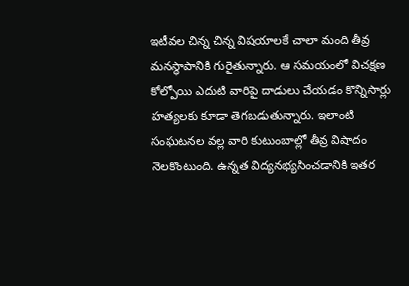ఇటీవల చిన్న చిన్న విషయాలకే చాలా మంది తీవ్ర మనస్థాపానికి గురైతున్నారు. ఆ సమయంలో విచక్షణ కోల్పోయి ఎదుటి వారిపై దాడులు చేయడం కొన్నిసార్లు హత్యలకు కూడా తెగబడుతున్నారు. ఇలాంటి సంఘటనల వల్ల వారి కుటుంబాల్లో తీవ్ర విషాదం నెలకొంటుంది. ఉన్నత విద్యనభ్యసించడానికి ఇతర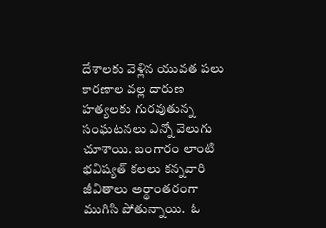దేశాలకు వెళ్లిన యువత పలు కారణాల వల్ల దారుణ హత్యలకు గురవుతున్న సంఘటనలు ఎన్నో వెలుగు చూశాయి. బంగారం లాంటి భవిష్యత్ కలలు కన్నవారి జీవితాలు అర్థాంతరంగా ముగిసి పోతున్నాయి.  ఓ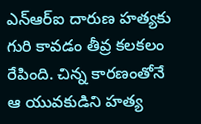ఎన్ఆర్ఐ దారుణ హత్యకు గురి కావడం తీవ్ర కలకలం రేపింది. చిన్న కారణంతోనే ఆ యువకుడిని హత్య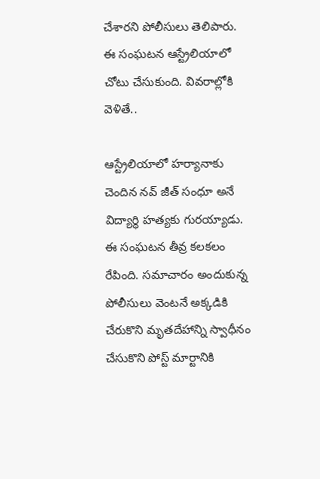చేశారని పోలీసులు తెలిపారు.  ఈ సంఘటన ఆస్ట్రేలియాలో చోటు చేసుకుంది. వివరాల్లోకి వెళితే..

ఆస్ట్రేలియాలో హర్యానాకు చెందిన నవ్ జీత్ సంధూ అనే విద్యార్థి హత్యకు గురయ్యాడు. ఈ సంఘటన తీవ్ర కలకలం రేపింది. సమాచారం అందుకున్న పోలీసులు వెంటనే అక్కడికి చేరుకొని మృతదేహాన్ని స్వాధీనం చేసుకొని పోస్ట్ మార్టానికి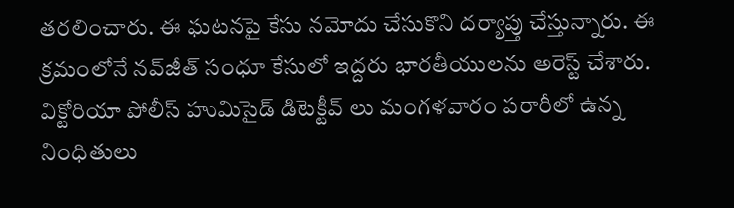తరలించారు. ఈ ఘటనపై కేసు నమోదు చేసుకొని దర్యాప్తు చేస్తున్నారు. ఈ క్రమంలోనే నవ్‌జీత్ సంధూ కేసులో ఇద్దరు భారతీయులను అరెస్ట్ చేశారు. విక్టోరియా పోలీస్ హుమిసైడ్ డిటెక్టీవ్ లు మంగళవారం పరారీలో ఉన్న నింధితులు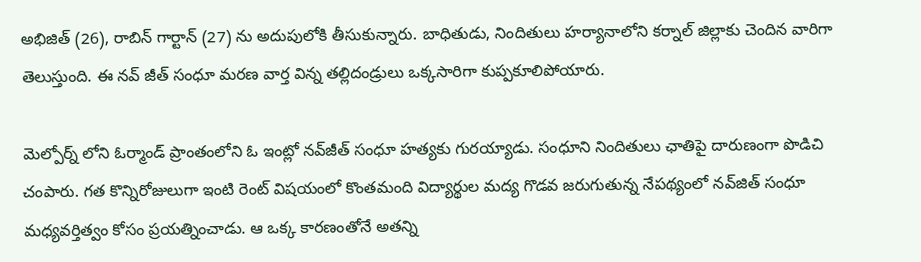అభిజిత్ (26), రాబిన్ గార్టాన్ (27) ను అదుపులోకి తీసుకున్నారు. బాధితుడు, నిందితులు హర్యానాలోని కర్నాల్ జిల్లాకు చెందిన వారిగా తెలుస్తుంది. ఈ నవ్ జీత్ సంధూ మరణ వార్త విన్న తల్లిదండ్రులు ఒక్కసారిగా కుప్పకూలిపోయారు.

మెల్పోర్న్ లోని ఓర్మాండ్ ప్రాంతంలోని ఓ ఇంట్లో నవ్‌జీత్ సంధూ హత్యకు గురయ్యాడు. సంధూని నిందితులు ఛాతిపై దారుణంగా పొడిచి చంపారు. గత కొన్నిరోజులుగా ఇంటి రెంట్ విషయంలో కొంతమంది విద్యార్థుల మద్య గొడవ జరుగుతున్న నేపథ్యంలో నవ్‌జిత్ సంధూ మధ్యవర్తిత్వం కోసం ప్రయత్నించాడు. ఆ ఒక్క కారణంతోనే అతన్ని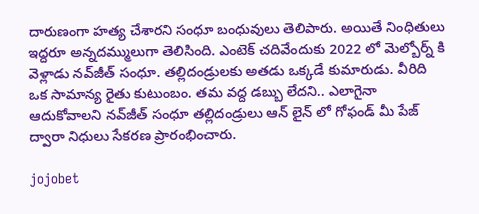దారుణంగా హత్య చేశారని సంధూ బంధువులు తెలిపారు. అయితే నింధితులు ఇద్దరూ అన్నదమ్ములుగా తెలిసింది. ఎంటెక్ చదివేందుకు 2022 లో మెల్బోర్న్‌ కి వెళ్లాడు నవ్‌జీత్ సంధూ. తల్లిదండ్రులకు అతడు ఒక్కడే కుమారుడు. వీరిది ఒక సామాన్య రైతు కుటుంబం. తమ వద్ద డబ్బు లేదని.. ఎలాగైనా ఆదుకోవాలని నవ్‌జీత్ సంధూ తల్లిదండ్రులు ఆన్ లైన్ లో గోఫండ్ మీ పేజ్ ద్వారా నిధులు సేకరణ ప్రారంభించారు.

jojobet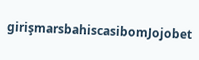girişmarsbahiscasibomJojobet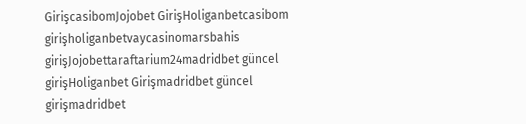GirişcasibomJojobet GirişHoliganbetcasibom girişholiganbetvaycasinomarsbahis girişJojobettaraftarium24madridbet güncel girişHoliganbet Girişmadridbet güncel girişmadridbet